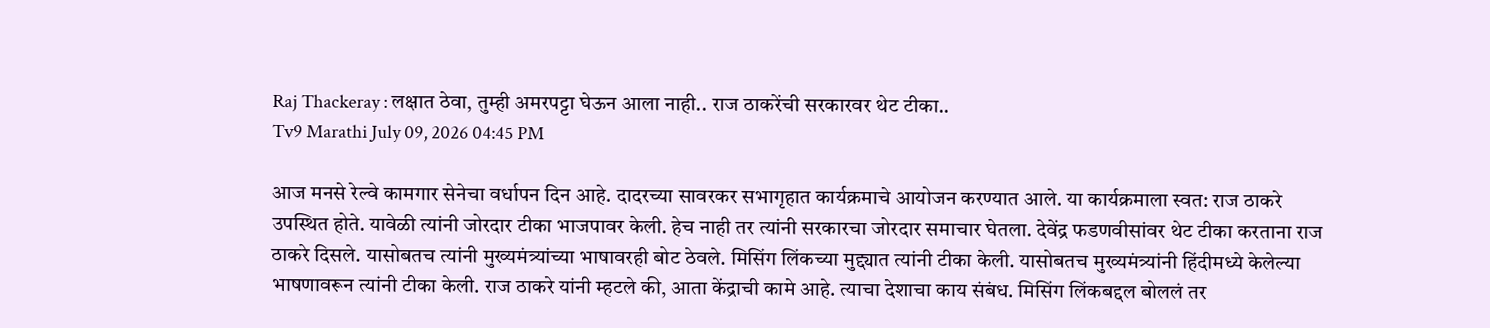Raj Thackeray : लक्षात ठेवा, तुम्ही अमरपट्टा घेऊन आला नाही.. राज ठाकरेंची सरकारवर थेट टीका..
Tv9 Marathi July 09, 2026 04:45 PM

आज मनसे रेल्वे कामगार सेनेचा वर्धापन दिन आहे. दादरच्या सावरकर सभागृहात कार्यक्रमाचे आयोजन करण्यात आले. या कार्यक्रमाला स्वत: राज ठाकरे उपस्थित होते. यावेळी त्यांनी जोरदार टीका भाजपावर केली. हेच नाही तर त्यांनी सरकारचा जोरदार समाचार घेतला. देवेंद्र फडणवीसांवर थेट टीका करताना राज ठाकरे दिसले. यासोबतच त्यांनी मुख्यमंत्र्यांच्या भाषावरही बोट ठेवले. मिसिंग लिंकच्या मुद्द्यात त्यांनी टीका केली. यासोबतच मुख्यमंत्र्यांनी हिंदीमध्ये केलेल्या भाषणावरून त्यांनी टीका केली. राज ठाकरे यांनी म्हटले की, आता केंद्राची कामे आहे. त्याचा देशाचा काय संबंध. मिसिंग लिंकबद्दल बोललं तर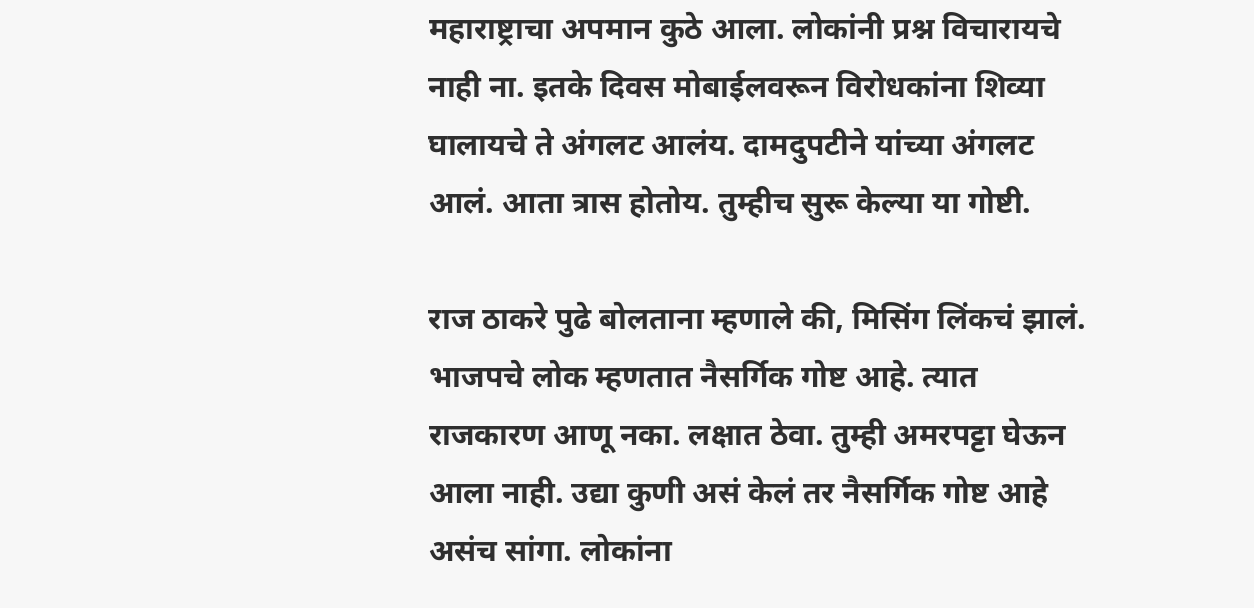महाराष्ट्राचा अपमान कुठे आला. लोकांनी प्रश्न विचारायचे नाही ना. इतके दिवस मोबाईलवरून विरोधकांना शिव्या घालायचे ते अंगलट आलंय. दामदुपटीने यांच्या अंगलट आलं. आता त्रास होतोय. तुम्हीच सुरू केल्या या गोष्टी.

राज ठाकरे पुढे बोलताना म्हणाले की, मिसिंग लिंकचं झालं. भाजपचे लोक म्हणतात नैसर्गिक गोष्ट आहे. त्यात राजकारण आणू नका. लक्षात ठेवा. तुम्ही अमरपट्टा घेऊन आला नाही. उद्या कुणी असं केलं तर नैसर्गिक गोष्ट आहे असंच सांगा. लोकांना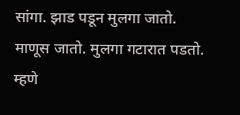सांगा. झाड पडून मुलगा जातो. माणूस जातो. मुलगा गटारात पडतो. म्हणे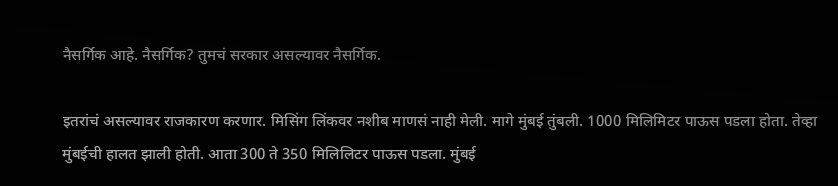नैसर्गिक आहे. नैसर्गिक? तुमचं सरकार असल्यावर नैसर्गिक.

इतरांचं असल्यावर राजकारण करणार. मिसिंग लिंकवर नशीब माणसं नाही मेली. मागे मुंबई तुंबली. 1000 मिलिमिटर पाऊस पडला होता. तेव्हा मुंबईची हालत झाली होती. आता 300 ते 350 मिलिलिटर पाऊस पडला. मुंबई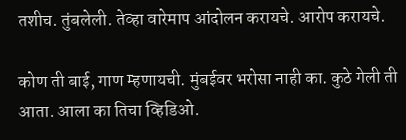तशीच. तुंबलेली. तेव्हा वारेमाप आंदोलन करायचे. आरोप करायचे.

कोण ती बाई, गाण म्हणायची. मुंबईवर भरोसा नाही का. कुठे गेली ती आता. आला का तिचा व्हिडिओ.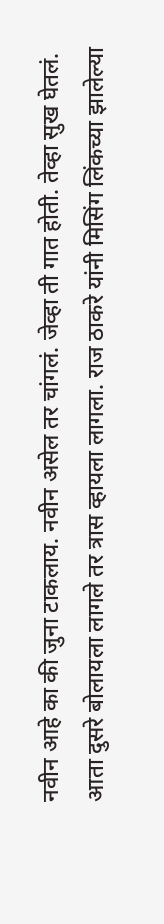नवीन आहे का की जुना टाकलाय. नवीन असेल तर चांगलं. जेव्हा ती गात होती. तेव्हा सुख घेतलं. आता दुसरे बोलायला लागले तर त्रास व्हायला लागला. राज ठाकरे यांनी मिसिंग लिंकच्या झालेल्या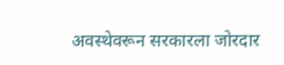अवस्थेवरून सरकारला जोरदार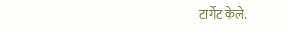टार्गेट केले.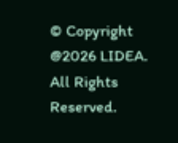© Copyright @2026 LIDEA. All Rights Reserved.